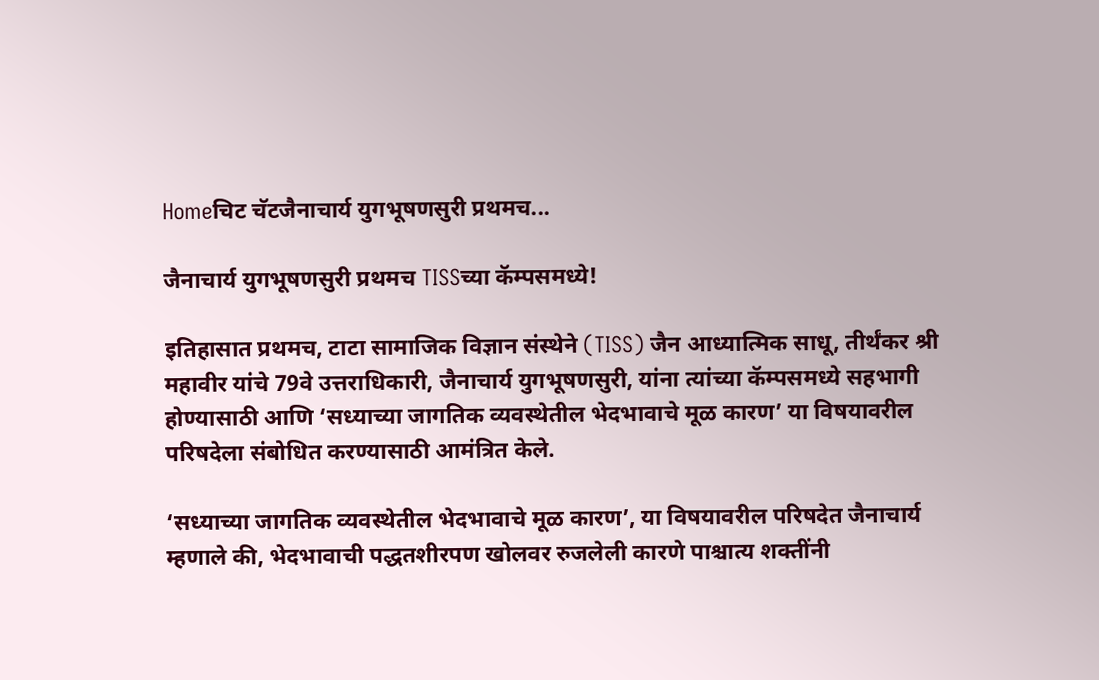Homeचिट चॅटजैनाचार्य युगभूषणसुरी प्रथमच...

जैनाचार्य युगभूषणसुरी प्रथमच TISSच्या कॅम्पसमध्ये!

इतिहासात प्रथमच, टाटा सामाजिक विज्ञान संस्थेने (TISS) जैन आध्यात्मिक साधू, तीर्थंकर श्री महावीर यांचे 79वे उत्तराधिकारी, जैनाचार्य युगभूषणसुरी, यांना त्यांच्या कॅम्पसमध्ये सहभागी होण्यासाठी आणि ‘सध्याच्या जागतिक व्यवस्थेतील भेदभावाचे मूळ कारण’ या विषयावरील परिषदेला संबोधित करण्यासाठी आमंत्रित केले.

‘सध्याच्या जागतिक व्यवस्थेतील भेदभावाचे मूळ कारण’, या विषयावरील परिषदेत जैनाचार्य म्हणाले की, भेदभावाची पद्धतशीरपण खोलवर रुजलेली कारणे पाश्चात्य शक्तींनी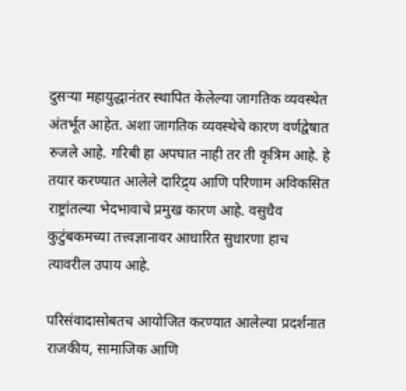दुसऱ्या महायुद्धानंतर स्थापित केलेल्या जागतिक व्यवस्थेत अंतर्भूत आहेत. अशा जागतिक व्यवस्थेचे कारण वर्णद्वेषात रुजले आहे. गरिबी हा अपघात नाही तर ती कृत्रिम आहे. हे तयार करण्यात आलेले दारिद्र्य आणि परिणाम अविकसित राष्ट्रांतल्या भेदभावाचे प्रमुख कारण आहे. वसुधैव कुटुंबकमच्या तत्त्वज्ञानावर आधारित सुधारणा हाच त्यावरील उपाय आहे.

परिसंवादासोबतच आयोजित करण्यात आलेल्या प्रदर्शनात राजकीय, सामाजिक आणि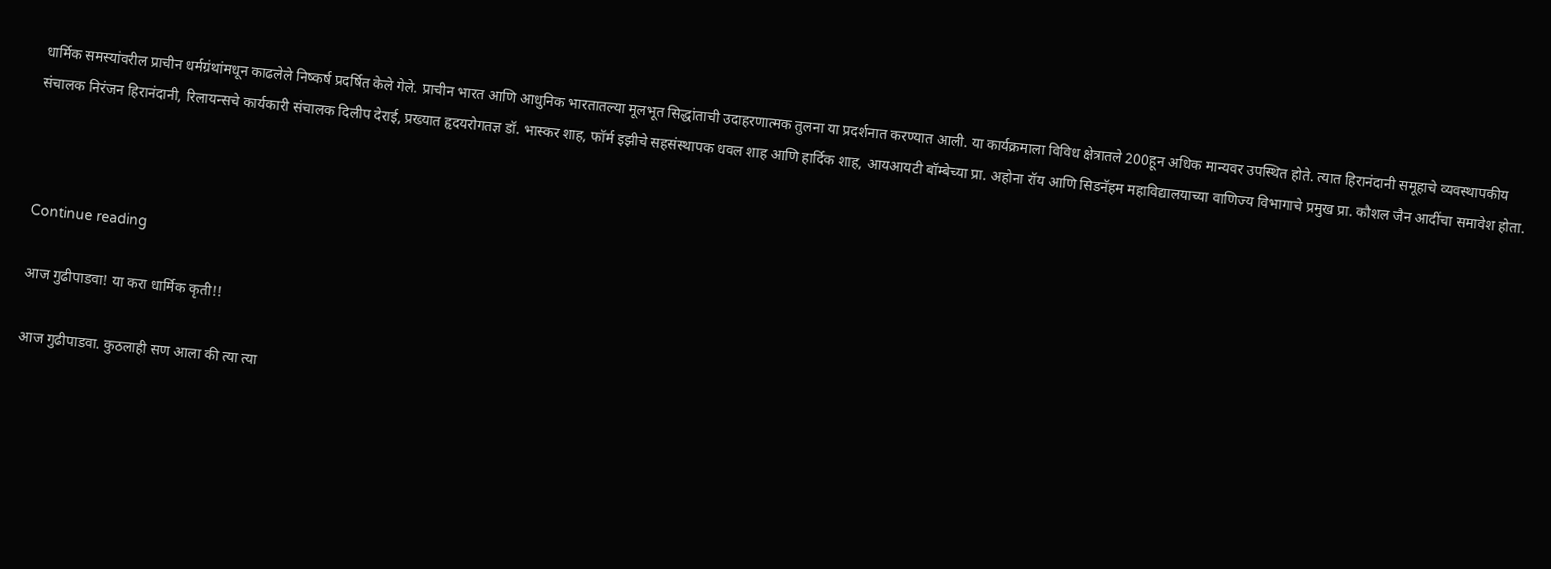धार्मिक समस्यांवरील प्राचीन धर्मग्रंथांमधून काढलेले निष्कर्ष प्रदर्षित केले गेले. प्राचीन भारत आणि आधुनिक भारतातल्या मूलभूत सिद्धांताची उदाहरणात्मक तुलना या प्रदर्शनात करण्यात आली. या कार्यक्रमाला विविध क्षेत्रातले 200हून अधिक मान्यवर उपस्थित होते. त्यात हिरानंदानी समूहाचे व्यवस्थापकीय संचालक निरंजन हिरानंदानी, रिलायन्सचे कार्यकारी संचालक दिलीप देराई, प्रख्यात हृदयरोगतज्ञ डॉ. भास्कर शाह, फॉर्म इझीचे सहसंस्थापक धवल शाह आणि हार्दिक शाह, आयआयटी बॉम्बेच्या प्रा. अहोना रॉय आणि सिडनॅहम महाविद्यालयाच्या वाणिज्य विभागाचे प्रमुख प्रा. कौशल जैन आदींचा समावेश होता.



Continue reading

आज गुढीपाडवा! या करा धार्मिक कृती!!

आज गुढीपाडवा. कुठलाही सण आला की त्या त्या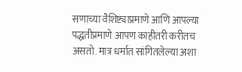सणाच्या वैशिष्ट्याप्रमाणे आणि आपल्या पद्धतीप्रमाणे आपण काहीतरी करीतच असतो. मात्र धर्मात सांगितलेल्या अशा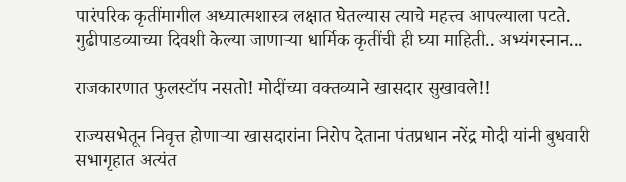पारंपरिक कृतींमागील अध्यात्मशास्त्र लक्षात घेतल्यास त्याचे महत्त्व आपल्याला पटते. गुढीपाडव्याच्या दिवशी केल्या जाणार्‍या धार्मिक कृतींची ही घ्या माहिती.. अभ्यंगस्नान...

राजकारणात फुलस्टॉप नसतो! मोदींच्या वक्तव्याने खासदार सुखावले!!

राज्यसभेतून निवृत्त होणाऱ्या खासदारांना निरोप देताना पंतप्रधान नरेंद्र मोदी यांनी बुधवारी सभागृहात अत्यंत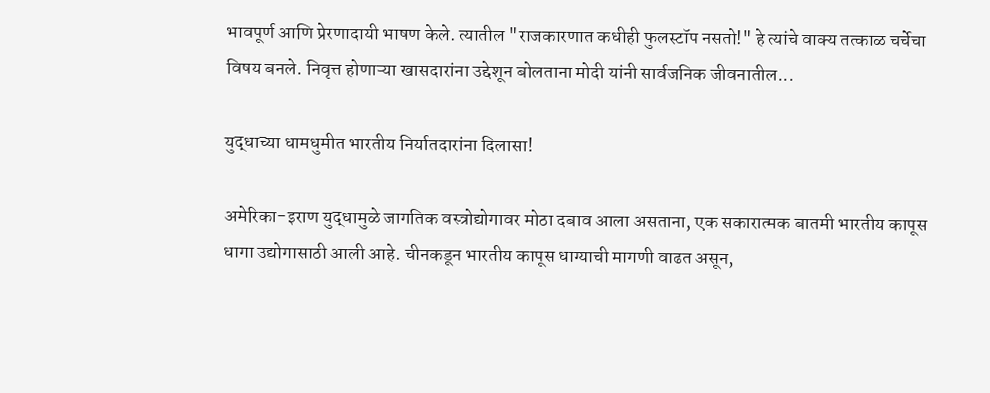भावपूर्ण आणि प्रेरणादायी भाषण केले. त्यातील "राजकारणात कधीही फुलस्टॉप नसतो!" हे त्यांचे वाक्य तत्काळ चर्चेचा विषय बनले. निवृत्त होणाऱ्या खासदारांना उद्देशून बोलताना मोदी यांनी सार्वजनिक जीवनातील...

युद्धाच्या धामधुमीत भारतीय निर्यातदारांना दिलासा!

अमेरिका-इराण युद्धामुळे जागतिक वस्त्रोद्योगावर मोठा दबाव आला असताना, एक सकारात्मक बातमी भारतीय कापूस धागा उद्योगासाठी आली आहे. चीनकडून भारतीय कापूस धाग्याची मागणी वाढत असून,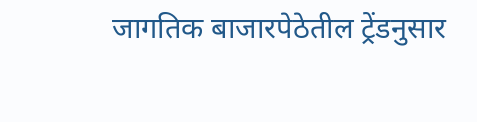जागतिक बाजारपेठेतील ट्रेंडनुसार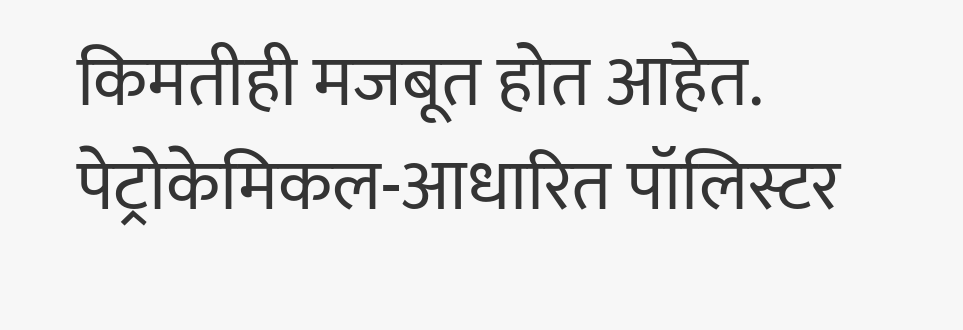किमतीही मजबूत होत आहेत. पेट्रोकेमिकल-आधारित पॉलिस्टर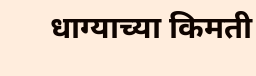धाग्याच्या किमती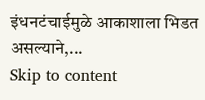इंधनटंचाईमुळे आकाशाला भिडत असल्याने,...
Skip to content